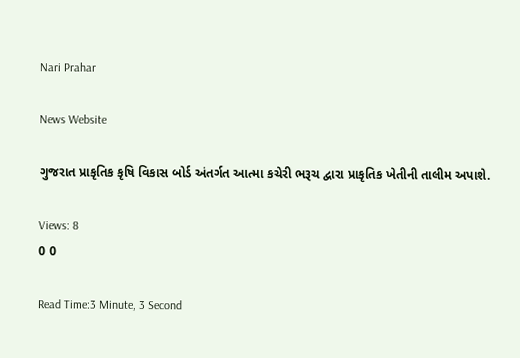Nari Prahar

News Website

ગુજરાત પ્રાકૃતિક કૃષિ વિકાસ બોર્ડ અંતર્ગત આત્મા કચેરી ભરૂચ દ્વારા પ્રાકૃતિક ખેતીની તાલીમ અપાશે.

Views: 8
0 0

Read Time:3 Minute, 3 Second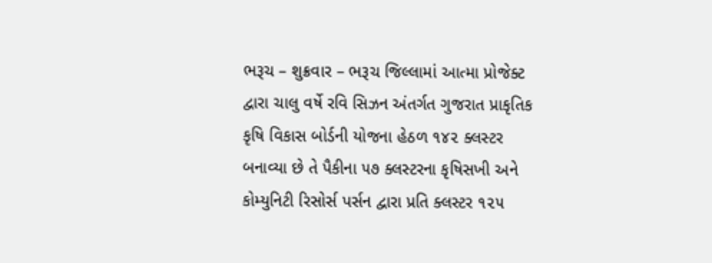ભરૂચ – શુક્રવાર – ભરૂચ જિલ્લામાં આત્મા પ્રોજેક્ટ દ્વારા ચાલુ વર્ષે રવિ સિઝન અંતર્ગત ગુજરાત પ્રાકૃતિક કૃષિ વિકાસ બોર્ડની યોજના હેઠળ ૧૪૨ ક્લસ્ટર બનાવ્યા છે તે પૈકીના ૫૭ ક્લસ્ટરના કૃષિસખી અને કોમ્યુનિટી રિસોર્સ પર્સન દ્વારા પ્રતિ ક્લસ્ટર ૧૨૫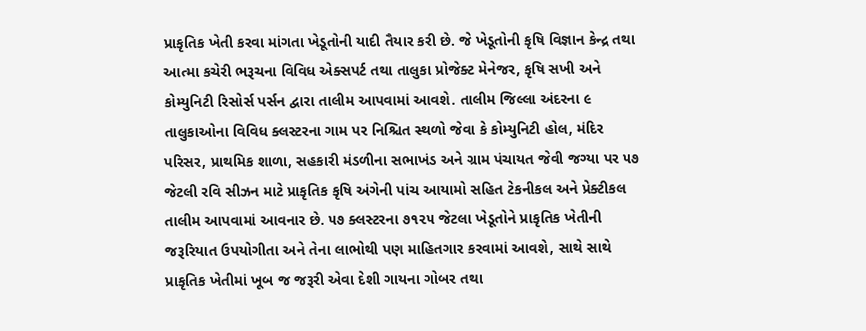પ્રાકૃતિક ખેતી કરવા માંગતા ખેડૂતોની યાદી તૈયાર કરી છે. જે ખેડૂતોની કૃષિ વિજ્ઞાન કેન્દ્ર તથા આત્મા કચેરી ભરૂચના વિવિધ એક્સપર્ટ તથા તાલુકા પ્રોજેક્ટ મેનેજર, કૃષિ સખી અને કોમ્યુનિટી રિસોર્સ પર્સન દ્વારા તાલીમ આપવામાં આવશે. તાલીમ જિલ્લા અંદરના ૯ તાલુકાઓના વિવિધ ક્લસ્ટરના ગામ પર નિશ્ચિત સ્થળો જેવા કે કોમ્યુનિટી હોલ, મંદિર પરિસર, પ્રાથમિક શાળા, સહકારી મંડળીના સભાખંડ અને ગ્રામ પંચાયત જેવી જગ્યા પર ૫૭ જેટલી રવિ સીઝન માટે પ્રાકૃતિક કૃષિ અંગેની પાંચ આયામો સહિત ટેકનીકલ અને પ્રેક્ટીકલ તાલીમ આપવામાં આવનાર છે. ૫૭ ક્લસ્ટરના ૭૧૨૫ જેટલા ખેડૂતોને પ્રાકૃતિક ખેતીની જરૂરિયાત ઉપયોગીતા અને તેના લાભોથી પણ માહિતગાર કરવામાં આવશે, સાથે સાથે પ્રાકૃતિક ખેતીમાં ખૂબ જ જરૂરી એવા દેશી ગાયના ગોબર તથા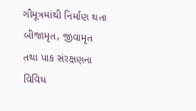ગૌમૂત્રમાંથી નિર્માણ થતા બીજામૃત, જીવામૃત તથા પાક સંરક્ષણના વિવિધ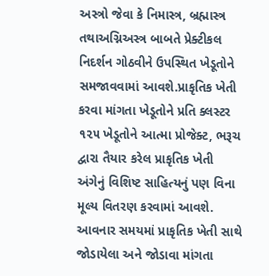અસ્ત્રો જેવા કે નિમાસ્ત્ર, બ્રહ્માસ્ત્ર તથાઅગ્નિઅસ્ત્ર બાબતે પ્રેક્ટીકલ નિદર્શન ગોઠવીને ઉપસ્થિત ખેડૂતોને સમજાવવામાં આવશે.પ્રાકૃતિક ખેતી કરવા માંગતા ખેડૂતોને પ્રતિ ક્લસ્ટર ૧૨૫ ખેડૂતોને આત્મા પ્રોજેક્ટ, ભરૂચ દ્વારા તૈયાર કરેલ પ્રાકૃતિક ખેતી અંગેનું વિશિષ્ટ સાહિત્યનું પણ વિના મૂલ્ય વિતરણ કરવામાં આવશે. આવનાર સમયમાં પ્રાકૃતિક ખેતી સાથે જોડાયેલા અને જોડાવા માંગતા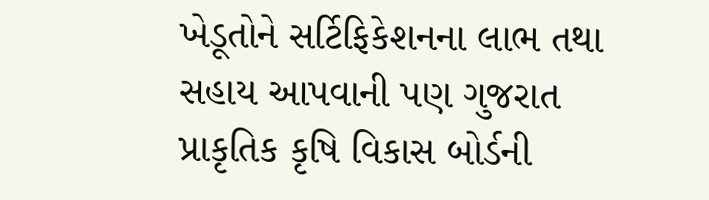ખેડૂતોને સર્ટિફિકેશનના લાભ તથા સહાય આપવાની પણ ગુજરાત પ્રાકૃતિક કૃષિ વિકાસ બોર્ડની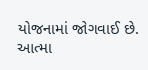યોજનામાં જોગવાઈ છે. આત્મા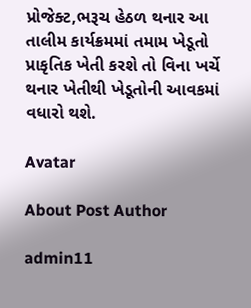પ્રોજેક્ટ,ભરૂચ હેઠળ થનાર આ તાલીમ કાર્યક્રમમાં તમામ ખેડૂતો પ્રાકૃતિક ખેતી કરશે તો વિના ખર્ચે થનાર ખેતીથી ખેડૂતોની આવકમાં વધારો થશે.

Avatar

About Post Author

admin11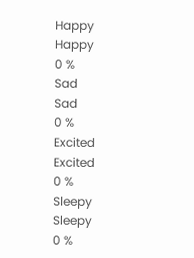Happy
Happy
0 %
Sad
Sad
0 %
Excited
Excited
0 %
Sleepy
Sleepy
0 %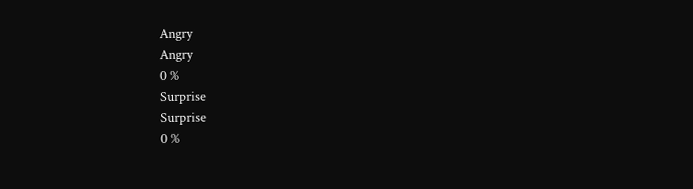Angry
Angry
0 %
Surprise
Surprise
0 %